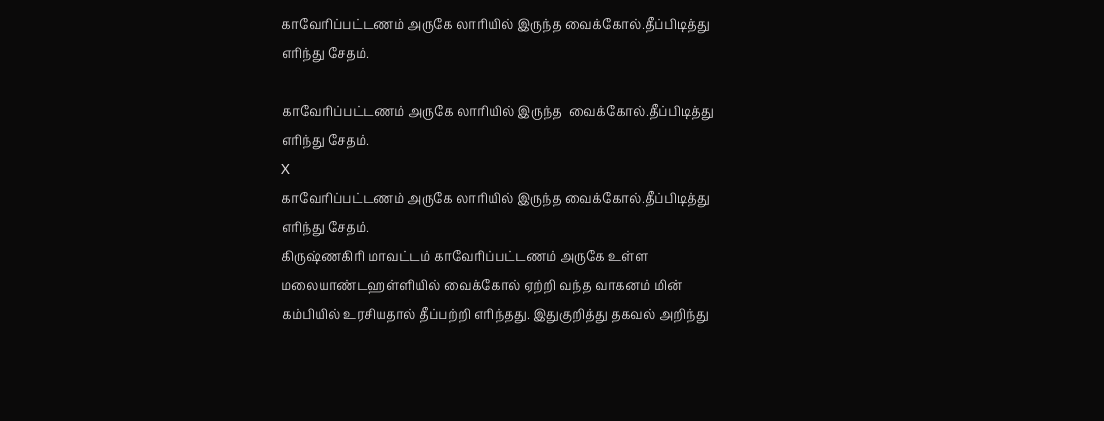காவேரிப்பட்டணம் அருகே லாரியில் இருந்த வைக்கோல்.தீப்பிடித்து எரிந்து சேதம்.

காவேரிப்பட்டணம் அருகே லாரியில் இருந்த  வைக்கோல்.தீப்பிடித்து எரிந்து சேதம்.
X
காவேரிப்பட்டணம் அருகே லாரியில் இருந்த வைக்கோல்.தீப்பிடித்து எரிந்து சேதம்.
கிருஷ்ணகிரி மாவட்டம் காவேரிப்பட்டணம் அருகே உள்ள மலையாண்டஹள்ளியில் வைக்கோல் ஏற்றி வந்த வாகனம் மின் கம்பியில் உரசியதால் தீப்பற்றி எரிந்தது. இதுகுறித்து தகவல் அறிந்து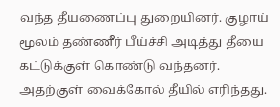வந்த தீயணைப்பு துறையினர். குழாய் மூலம் தண்ணீர் பீய்ச்சி அடித்து தீயை கட்டுக்குள் கொண்டு வந்தனர். அதற்குள் வைக்கோல் தீயில் எரிந்தது.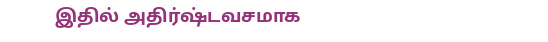இதில் அதிர்ஷ்டவசமாக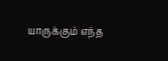யாருக்கும் எந்த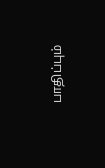பாதிப்பும்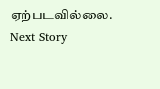ஏற்படவில்லை.
Next Story